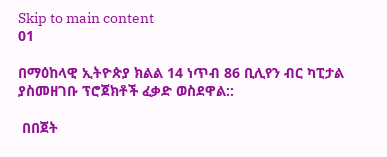Skip to main content
01

በማዕከላዊ ኢትዮጵያ ክልል 14 ነጥብ 86 ቢሊየን ብር ካፒታል ያስመዘገቡ ፕሮጀክቶች ፈቃድ ወስደዋል::

 በበጀት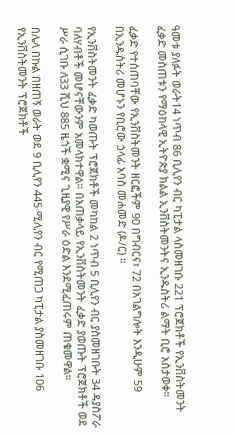ዓመቱ ያለፉት ወራት14 ነጥብ 86 ቢሊየን ብር ካፒታል ላስመዘገቡ 221 ፕሮጀክቶች የኢንቨስትመንት ፈቃድ መስጠቱን የማዕከላዊ ኢትዮጵያ ክልል ኢንቨስትመንትና ኢንዱስትሪ ልማት ቢሮ አስታወቀ።

ፈቃድ የተሰጠባቸው የኢንቨስትመንት ዘርፎችም 90 በግብርና፣ 72 በአገልግሎት እንዲሁም 59 በኢንዱስትሪ መሆኑን የቢሮው ኃላፊ አባስ መሐመድ (ዶ/ር) ።

የኢንቨስትመንት ፈቃድ ካወጡት ፕሮጀክቶች መካከል 2 ነጥብ 5 ቢሊየን ብር ያስመዘገቡት 34 ዳያስፖራ ባለሃብቶች መሆናቸውንም አመላክተዋል። በአጠቃላይ የኢንቨስትመንት ፈቃድ ያወጡት ፕሮጀክቶች ወደ ሥራ ሲገቡ ለ33 ሺህ 885 ዜጎች ቋሚና ጊዚያዊ የሥራ ዕድል እንደሚፈጠሩም ጠቁመዋል።

በሌላ በኩል በዘጠኝ ወራት ወደ 9 ቢሊየን 445 ሚሊየን ብር የሚጠጋ ካፒታል ያስመዘገቡ 106 የኢንቨስትመንት ፕሮጀክቶች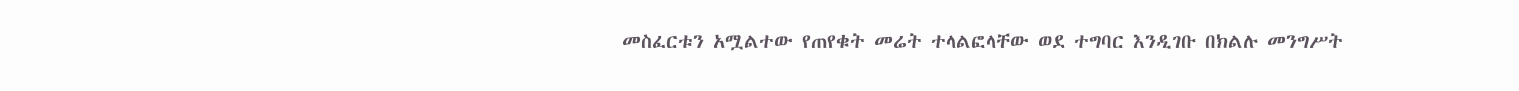መስፈርቱን አሟልተው የጠየቁት መሬት ተላልፎላቸው ወደ ተግባር እንዲገቡ በክልሉ መንግሥት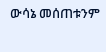ውሳኔ መሰጠቱንም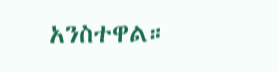አንስተዋል።